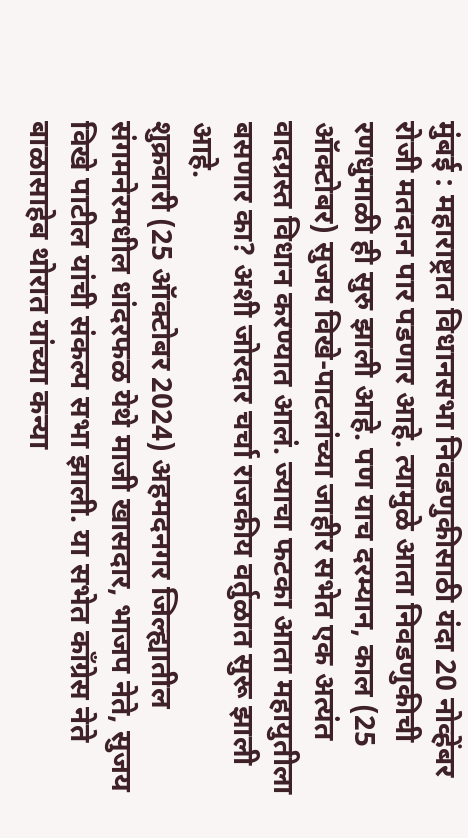मुंबई : महाराष्ट्रात विधानसभा निवडणुकीसाठी यंदा 20 नोव्हेंबर रोजी मतदान पार पडणार आहे. त्यामुळे आता निवडणुकीची रणधुमाळी ही सुरु झाली आहे. पण याच दरम्यान, काल (25 ऑक्टोबर) सुजय विखे-पाटलांच्या जाहीर सभेत एक अत्यंत वादग्रस्त विधान करण्यात आलं. ज्याचा फटका आता महायुतीला बसणार का? अशी जोरदार चर्चा राजकीय वर्तुळात सुरू झाली आहे.
शुक्रवारी (25 ऑक्टोबर 2024) अहमदनगर जिल्ह्यातील संगमनेरमधील धांदरफळ येथे माजी खासदार, भाजप नेते, सुजय विखे पाटील यांची संकल्प सभा झाली. या सभेत काँग्रेस नेते बाळासाहेब थोरात यांच्या कन्या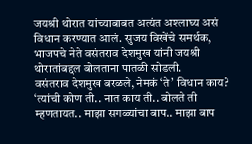जयश्री थोरात यांच्याबाबत अत्यंत अश्लाघ्य असं विधान करण्यात आलं. सुजय विखेंचे समर्थक, भाजपचे नेते वसंतराव देशमुख यांनी जयश्री थोरातांबद्दल बोलताना पातळी सोडली.
वसंतराव देशमुख बरळले, नेमकं ‘ते’ विधान काय?
‘त्यांची कोण ती.. नात काय ती.. बोलते ती म्हणतायत.. माझा सगळ्यांचा बाप.. माझा बाप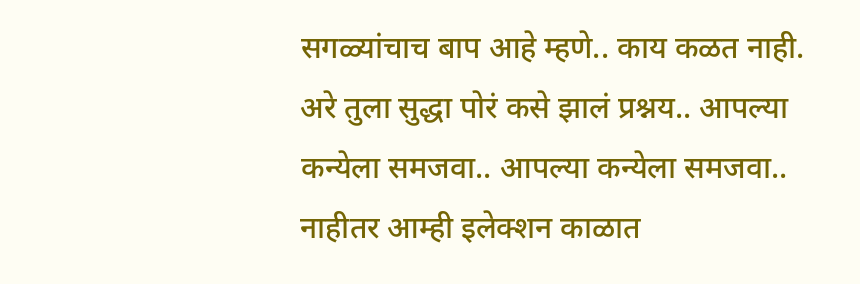सगळ्यांचाच बाप आहे म्हणे.. काय कळत नाही. अरे तुला सुद्धा पोरं कसे झालं प्रश्नय.. आपल्या कन्येला समजवा.. आपल्या कन्येला समजवा.. नाहीतर आम्ही इलेक्शन काळात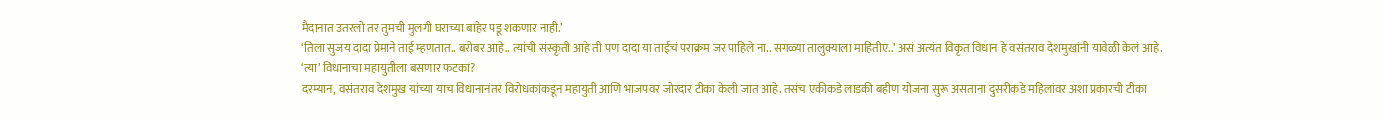मैदानात उतरलो तर तुमची मुलगी घराच्या बाहेर पडू शकणार नाही.’
‘तिला सुजय दादा प्रेमाने ताई म्हणतात.. बरोबर आहे.. त्यांची संस्कृती आहे ती पण दादा या ताईचं पराक्रम जर पाहिले ना.. सगळ्या तालुक्याला माहितीए..’ असं अत्यंत विकृत विधान हे वसंतराव देशमुखांनी यावेळी केलं आहे.
‘त्या’ विधानाचा महायुतीला बसणार फटका?
दरम्यान, वसंतराव देशमुख यांच्या याच विधानानंतर विरोधकांकडून महायुती आणि भाजपवर जोरदार टीका केली जात आहे. तसंच एकीकडे लाडकी बहीण योजना सुरू असताना दुसरीकडे महिलांवर अशा प्रकारची टीका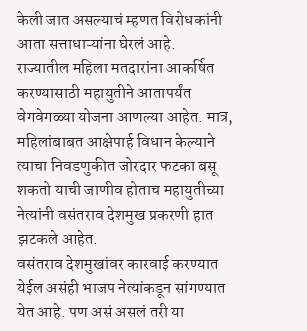केली जात असल्याचं म्हणत विरोधकांनी आता सत्ताधाऱ्यांना घेरलं आहे.
राज्यातील महिला मतदारांना आकर्षित करण्यासाठी महायुतीने आतापर्यंत वेगवेगळ्या योजना आणल्या आहेत. मात्र, महिलांबाबत आक्षेपार्ह विधान केल्याने त्याचा निवडणुकीत जोरदार फटका बसू शकतो याची जाणीव होताच महायुतीच्या नेत्यांनी वसंतराव देशमुख प्रकरणी हात झटकले आहेत.
वसंतराव देशमुखांवर कारवाई करण्यात येईल असंही भाजप नेत्यांकडून सांगण्यात येत आहे. पण असं असलं तरी या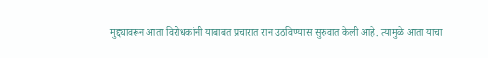मुद्द्यावरून आता विरोधकांनी याबाबत प्रचारात रान उठविण्यास सुरुवात केली आहे. त्यामुळे आता याचा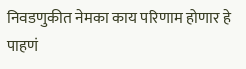निवडणुकीत नेमका काय परिणाम होणार हे पाहणं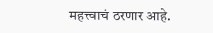महत्त्वाचं ठरणार आहे.